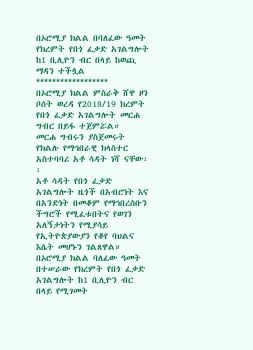በኦሮሚያ ክልል በባለፈው ዓመት የክረምት የበጎ ፈቃድ አገልግሎት ከ1 ቢሊዮን ብር በላይ ከወጪ ማዳን ተችሏል
******************
በኦሮሚያ ክልል ምስራቅ ሸዋ ዞን ቦሰት ወረዳ የ2018/19 ክረምት የበጎ ፈቃድ አገልግሎት መርሐ ግብር በይፋ ተጀምሯል።
መርሐ ግብሩን ያስጀመሩት የክልሉ የማኅበራዊ ክላስተር አስተባባሪ አቶ ሳዳት ነሻ ናቸው፡፡
አቶ ሳዳት የበጎ ፈቃድ አገልግሎት ዜጎች በአብሮነት እና በአንድነት በመቆም የማኅበረሰቡን ችግሮች የሚፈቱበትና የወገን አለኝታነትን የሚያሳይ የኢትዮጵያውያን የቆየ ባህልና እሴት መሆኑን ገልጸዋል።
በኦሮሚያ ክልል ባለፈው ዓመት በተሠራው የክረምት የበጎ ፈቃድ አገልግሎት ከ1 ቢሊዮን ብር በላይ የሚገመት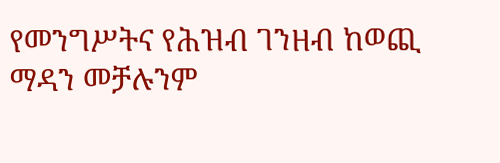የመንግሥትና የሕዝብ ገንዘብ ከወጪ ማዳን መቻሉንም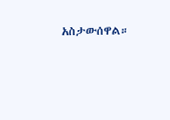አስታውሰዋል።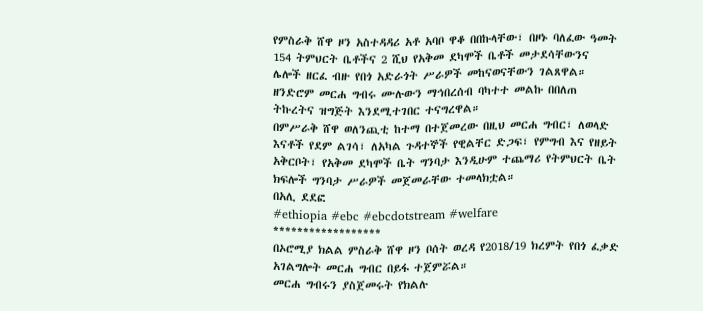የምስራቅ ሸዋ ዞን አስተዳዳሪ አቶ አባቦ ዋቆ በበኩላቸው፣ በዞኑ ባለፈው ዓመት 154 ትምህርት ቤቶችና 2 ሺህ የአቅመ ደካሞች ቤቶች መታደሳቸውንና ሌሎች ዘርፈ ብዙ የበጎ አድራጎት ሥራዎች መከናወናቸውን ገልጸዋል።
ዘንድሮም መርሐ ግብሩ ሙሉውን ማኅበረሰብ ባካተተ መልኩ በበለጠ ትኩረትና ዝግጅት እንደሚተገበር ተናግረዋል።
በምሥራቅ ሸዋ ወለንጪቲ ከተማ በተጀመረው በዚህ መርሐ ግብር፣ ለወላድ እናቶች የደም ልገሳ፣ ለአካል ጉዳተኞች የዊልቸር ድጋፍ፣ የምግብ እና የዘይት አቅርቦት፣ የአቅመ ደካሞች ቤት ግንባታ እንዲሁም ተጨማሪ የትምህርት ቤት ክፍሎች ግንባታ ሥራዎች መጀመራቸው ተመላክቷል።
በአሊ ደደፎ
#ethiopia #ebc #ebcdotstream #welfare
******************
በኦሮሚያ ክልል ምስራቅ ሸዋ ዞን ቦሰት ወረዳ የ2018/19 ክረምት የበጎ ፈቃድ አገልግሎት መርሐ ግብር በይፋ ተጀምሯል።
መርሐ ግብሩን ያስጀመሩት የክልሉ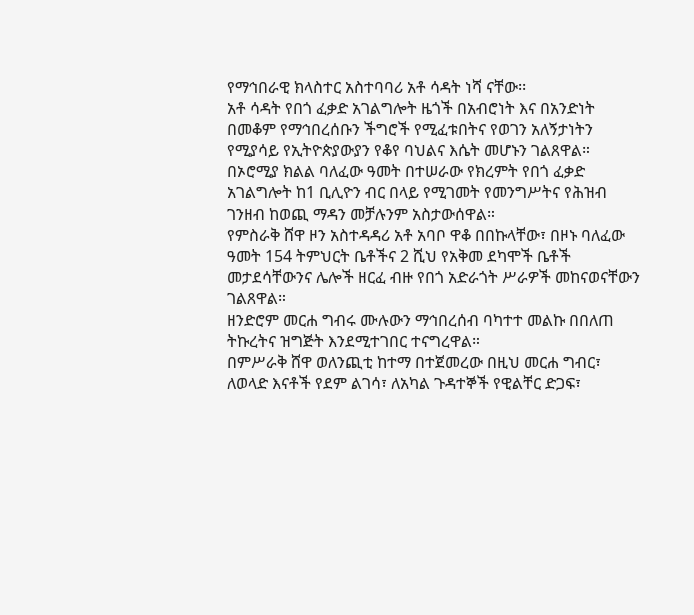የማኅበራዊ ክላስተር አስተባባሪ አቶ ሳዳት ነሻ ናቸው፡፡
አቶ ሳዳት የበጎ ፈቃድ አገልግሎት ዜጎች በአብሮነት እና በአንድነት በመቆም የማኅበረሰቡን ችግሮች የሚፈቱበትና የወገን አለኝታነትን የሚያሳይ የኢትዮጵያውያን የቆየ ባህልና እሴት መሆኑን ገልጸዋል።
በኦሮሚያ ክልል ባለፈው ዓመት በተሠራው የክረምት የበጎ ፈቃድ አገልግሎት ከ1 ቢሊዮን ብር በላይ የሚገመት የመንግሥትና የሕዝብ ገንዘብ ከወጪ ማዳን መቻሉንም አስታውሰዋል።
የምስራቅ ሸዋ ዞን አስተዳዳሪ አቶ አባቦ ዋቆ በበኩላቸው፣ በዞኑ ባለፈው ዓመት 154 ትምህርት ቤቶችና 2 ሺህ የአቅመ ደካሞች ቤቶች መታደሳቸውንና ሌሎች ዘርፈ ብዙ የበጎ አድራጎት ሥራዎች መከናወናቸውን ገልጸዋል።
ዘንድሮም መርሐ ግብሩ ሙሉውን ማኅበረሰብ ባካተተ መልኩ በበለጠ ትኩረትና ዝግጅት እንደሚተገበር ተናግረዋል።
በምሥራቅ ሸዋ ወለንጪቲ ከተማ በተጀመረው በዚህ መርሐ ግብር፣ ለወላድ እናቶች የደም ልገሳ፣ ለአካል ጉዳተኞች የዊልቸር ድጋፍ፣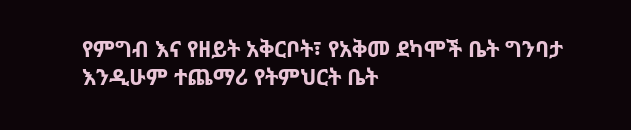የምግብ እና የዘይት አቅርቦት፣ የአቅመ ደካሞች ቤት ግንባታ እንዲሁም ተጨማሪ የትምህርት ቤት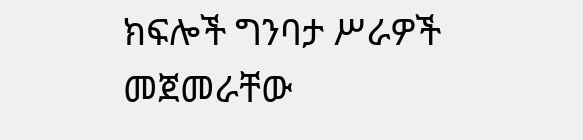ክፍሎች ግንባታ ሥራዎች መጀመራቸው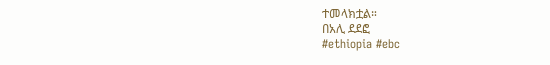ተመላክቷል።
በአሊ ደደፎ
#ethiopia #ebc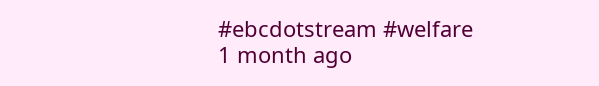#ebcdotstream #welfare
1 month ago